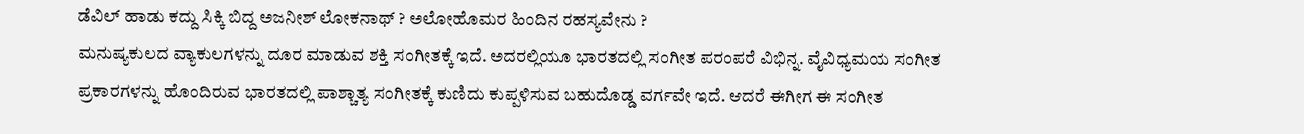ಡೆವಿಲ್ ಹಾಡು ಕದ್ದು ಸಿಕ್ಕಿ ಬಿದ್ದ ಅಜನೀಶ್ ಲೋಕನಾಥ್ ? ಅಲೋಹೊಮರ ಹಿಂದಿನ ರಹಸ್ಯವೇನು ?
ಮನುಷ್ಯಕುಲದ ವ್ಯಾಕುಲಗಳನ್ನು ದೂರ ಮಾಡುವ ಶಕ್ತಿ ಸಂಗೀತಕ್ಕೆ ಇದೆ. ಅದರಲ್ಲಿಯೂ ಭಾರತದಲ್ಲಿ ಸಂಗೀತ ಪರಂಪರೆ ವಿಭಿನ್ನ. ವೈವಿಧ್ಯಮಯ ಸಂಗೀತ ಪ್ರಕಾರಗಳನ್ನು ಹೊಂದಿರುವ ಭಾರತದಲ್ಲಿ ಪಾಶ್ಚಾತ್ಯ ಸಂಗೀತಕ್ಕೆ ಕುಣಿದು ಕುಪ್ಪಳಿಸುವ ಬಹುದೊಡ್ಡ ವರ್ಗವೇ ಇದೆ. ಆದರೆ ಈಗೀಗ ಈ ಸಂಗೀತ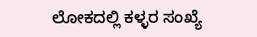ಲೋಕದಲ್ಲಿ ಕಳ್ಳರ ಸಂಖ್ಯೆ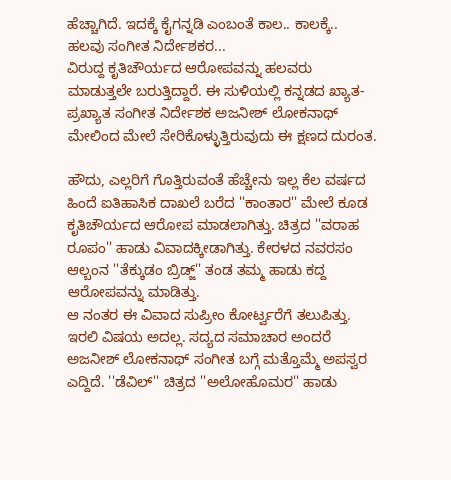ಹೆಚ್ಚಾಗಿದೆ. ಇದಕ್ಕೆ ಕೈಗನ್ನಡಿ ಎಂಬಂತೆ ಕಾಲ.. ಕಾಲಕ್ಕೆ.. ಹಲವು ಸಂಗೀತ ನಿರ್ದೇಶಕರ...
ವಿರುದ್ದ ಕೃತಿಚೌರ್ಯದ ಆರೋಪವನ್ನು ಹಲವರು ಮಾಡುತ್ತಲೇ ಬರುತ್ತಿದ್ದಾರೆ. ಈ ಸುಳಿಯಲ್ಲಿ ಕನ್ನಡದ ಖ್ಯಾತ- ಪ್ರಖ್ಯಾತ ಸಂಗೀತ ನಿರ್ದೇಶಕ ಅಜನೀಶ್ ಲೋಕನಾಥ್ ಮೇಲಿಂದ ಮೇಲೆ ಸೇರಿಕೊಳ್ಳುತ್ತಿರುವುದು ಈ ಕ್ಷಣದ ದುರಂತ.

ಹೌದು, ಎಲ್ಲರಿಗೆ ಗೊತ್ತಿರುವಂತೆ ಹೆಚ್ಚೇನು ಇಲ್ಲ ಕೆಲ ವರ್ಷದ ಹಿಂದೆ ಐತಿಹಾಸಿಕ ದಾಖಲೆ ಬರೆದ ''ಕಾಂತಾರ'' ಮೇಲೆ ಕೂಡ ಕೃತಿಚೌರ್ಯದ ಆರೋಪ ಮಾಡಲಾಗಿತ್ತು. ಚಿತ್ರದ ''ವರಾಹ ರೂಪಂ'' ಹಾಡು ವಿವಾದಕ್ಕೀಡಾಗಿತ್ತು. ಕೇರಳದ ನವರಸಂ ಆಲ್ಬಂನ ''ತೆಕ್ಕುಡಂ ಬ್ರಿಡ್ಜ್'' ತಂಡ ತಮ್ಮ ಹಾಡು ಕದ್ದ ಆರೋಪವನ್ನು ಮಾಡಿತ್ತು.
ಆ ನಂತರ ಈ ವಿವಾದ ಸುಪ್ರೀಂ ಕೋರ್ಟ್ವರೆಗೆ ತಲುಪಿತ್ತು. ಇರಲಿ ವಿಷಯ ಅದಲ್ಲ. ಸದ್ಯದ ಸಮಾಚಾರ ಅಂದರೆ ಅಜನೀಶ್ ಲೋಕನಾಥ್ ಸಂಗೀತ ಬಗ್ಗೆ ಮತ್ತೊಮ್ಮೆ ಅಪಸ್ವರ ಎದ್ದಿದೆ. ''ಡೆವಿಲ್'' ಚಿತ್ರದ ''ಅಲೋಹೊಮರ'' ಹಾಡು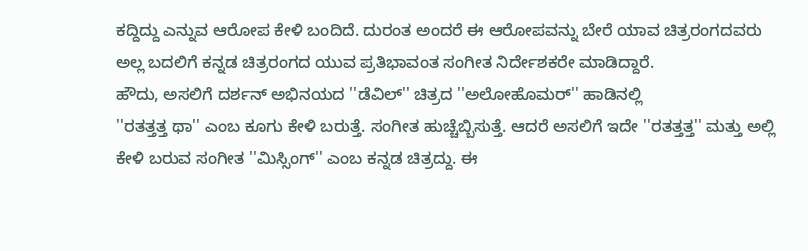ಕದ್ದಿದ್ದು ಎನ್ನುವ ಆರೋಪ ಕೇಳಿ ಬಂದಿದೆ. ದುರಂತ ಅಂದರೆ ಈ ಆರೋಪವನ್ನು ಬೇರೆ ಯಾವ ಚಿತ್ರರಂಗದವರು ಅಲ್ಲ ಬದಲಿಗೆ ಕನ್ನಡ ಚಿತ್ರರಂಗದ ಯುವ ಪ್ರತಿಭಾವಂತ ಸಂಗೀತ ನಿರ್ದೇಶಕರೇ ಮಾಡಿದ್ದಾರೆ.
ಹೌದು, ಅಸಲಿಗೆ ದರ್ಶನ್ ಅಭಿನಯದ ''ಡೆವಿಲ್'' ಚಿತ್ರದ ''ಅಲೋಹೊಮರ್'' ಹಾಡಿನಲ್ಲಿ
''ರತತ್ತತ್ತ ಥಾ'' ಎಂಬ ಕೂಗು ಕೇಳಿ ಬರುತ್ತೆ. ಸಂಗೀತ ಹುಚ್ಚೆಬ್ಬಿಸುತ್ತೆ. ಆದರೆ ಅಸಲಿಗೆ ಇದೇ ''ರತತ್ತತ್ತ'' ಮತ್ತು ಅಲ್ಲಿ ಕೇಳಿ ಬರುವ ಸಂಗೀತ ''ಮಿಸ್ಸಿಂಗ್'' ಎಂಬ ಕನ್ನಡ ಚಿತ್ರದ್ದು. ಈ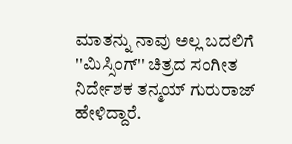ಮಾತನ್ನು ನಾವು ಅಲ್ಲ ಬದಲಿಗೆ ''ಮಿಸ್ಸಿಂಗ್'' ಚಿತ್ರದ ಸಂಗೀತ ನಿರ್ದೇಶಕ ತನ್ಮಯ್ ಗುರುರಾಜ್ ಹೇಳಿದ್ದಾರೆ.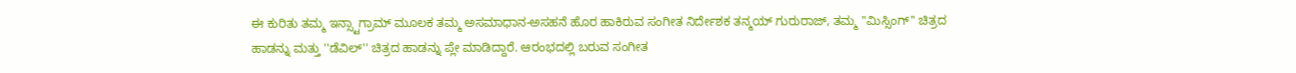ಈ ಕುರಿತು ತಮ್ಮ ಇನ್ಸ್ಟಾಗ್ರಾಮ್ ಮೂಲಕ ತಮ್ಮ ಅಸಮಾಧಾನ-ಅಸಹನೆ ಹೊರ ಹಾಕಿರುವ ಸಂಗೀತ ನಿರ್ದೇಶಕ ತನ್ಮಯ್ ಗುರುರಾಜ್, ತಮ್ಮ ''ಮಿಸ್ಸಿಂಗ್'' ಚಿತ್ರದ ಹಾಡನ್ನು ಮತ್ತು ''ಡೆವಿಲ್'' ಚಿತ್ರದ ಹಾಡನ್ನು ಪ್ಲೇ ಮಾಡಿದ್ದಾರೆ. ಆರಂಭದಲ್ಲಿ ಬರುವ ಸಂಗೀತ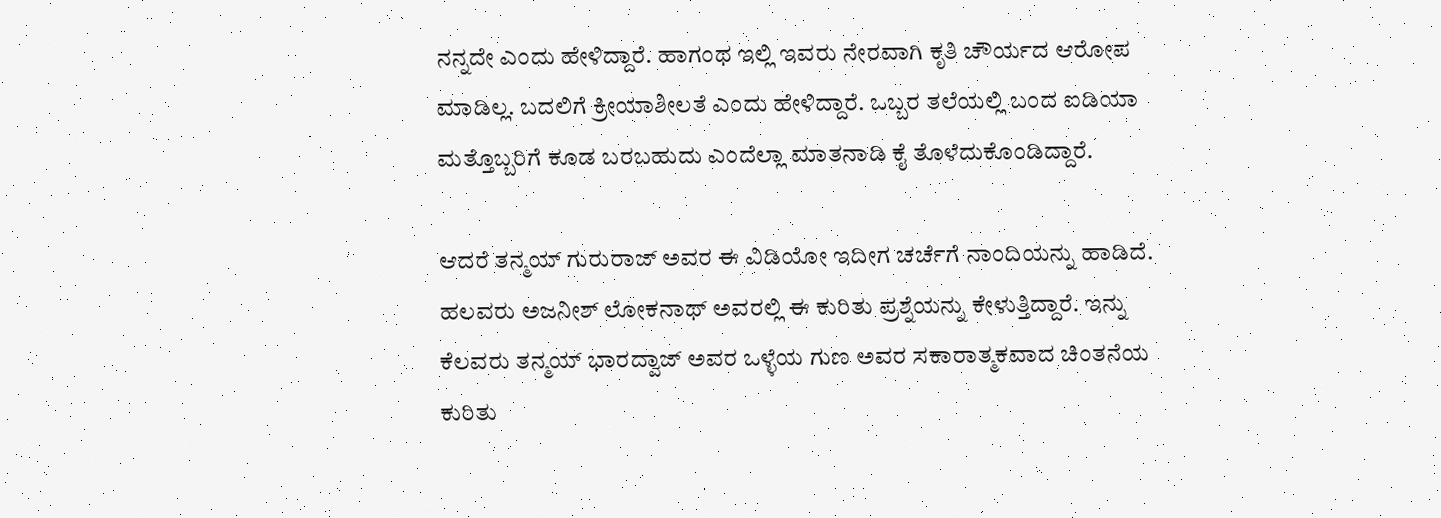ನನ್ನದೇ ಎಂದು ಹೇಳಿದ್ದಾರೆ. ಹಾಗಂಥ ಇಲ್ಲಿ ಇವರು ನೇರವಾಗಿ ಕೃತಿ ಚೌರ್ಯದ ಆರೋಪ ಮಾಡಿಲ್ಲ. ಬದಲಿಗೆ ಕ್ರೀಯಾಶೀಲತೆ ಎಂದು ಹೇಳಿದ್ದಾರೆ. ಒಬ್ಬರ ತಲೆಯಲ್ಲಿ ಬಂದ ಐಡಿಯಾ ಮತ್ತೊಬ್ಬರಿಗೆ ಕೂಡ ಬರಬಹುದು ಎಂದೆಲ್ಲಾ ಮಾತನಾಡಿ ಕೈ ತೊಳೆದುಕೊಂಡಿದ್ದಾರೆ.

ಆದರೆ ತನ್ಮಯ್ ಗುರುರಾಜ್ ಅವರ ಈ ವಿಡಿಯೋ ಇದೀಗ ಚರ್ಚೆಗೆ ನಾಂದಿಯನ್ನು ಹಾಡಿದೆ. ಹಲವರು ಅಜನೀಶ್ ಲೋಕನಾಥ್ ಅವರಲ್ಲಿ ಈ ಕುರಿತು ಪ್ರಶ್ನೆಯನ್ನು ಕೇಳುತ್ತಿದ್ದಾರೆ. ಇನ್ನು ಕೆಲವರು ತನ್ಮಯ್ ಭಾರದ್ವಾಜ್ ಅವರ ಒಳ್ಳೆಯ ಗುಣ ಅವರ ಸಕಾರಾತ್ಮಕವಾದ ಚಿಂತನೆಯ ಕುರಿತು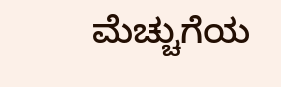ಮೆಚ್ಚುಗೆಯ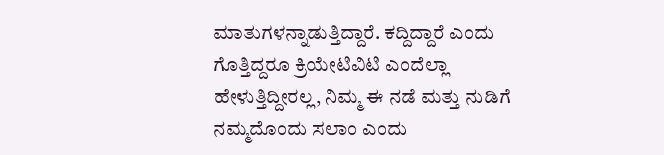ಮಾತುಗಳನ್ನಾಡುತ್ತಿದ್ದಾರೆ. ಕದ್ದಿದ್ದಾರೆ ಎಂದು ಗೊತ್ತಿದ್ದರೂ ಕ್ರಿಯೇಟಿವಿಟಿ ಎಂದೆಲ್ಲಾ ಹೇಳುತ್ತಿದ್ದೀರಲ್ಲ, ನಿಮ್ಮ ಈ ನಡೆ ಮತ್ತು ನುಡಿಗೆ ನಮ್ಮದೊಂದು ಸಲಾಂ ಎಂದು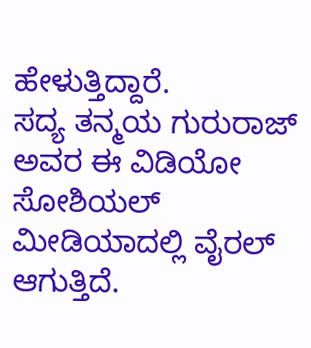ಹೇಳುತ್ತಿದ್ದಾರೆ.
ಸದ್ಯ ತನ್ಮಯ ಗುರುರಾಜ್ ಅವರ ಈ ವಿಡಿಯೋ ಸೋಶಿಯಲ್ ಮೀಡಿಯಾದಲ್ಲಿ ವೈರಲ್ ಆಗುತ್ತಿದೆ.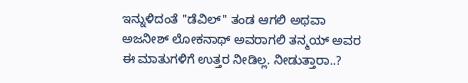ಇನ್ನುಳಿದಂತೆ ''ಡೆವಿಲ್'' ತಂಡ ಆಗಲಿ ಅಥವಾ ಅಜನೀಶ್ ಲೋಕನಾಥ್ ಅವರಾಗಲಿ ತನ್ಮಯ್ ಅವರ ಈ ಮಾತುಗಳಿಗೆ ಉತ್ತರ ನೀಡಿಲ್ಲ. ನೀಡುತ್ತಾರಾ..?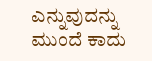ಎನ್ನುವುದನ್ನು ಮುಂದೆ ಕಾದು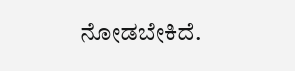ನೋಡಬೇಕಿದೆ.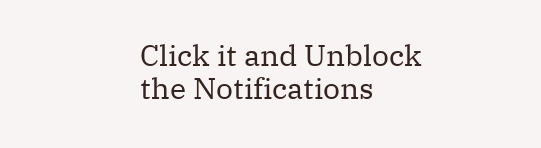Click it and Unblock the Notifications